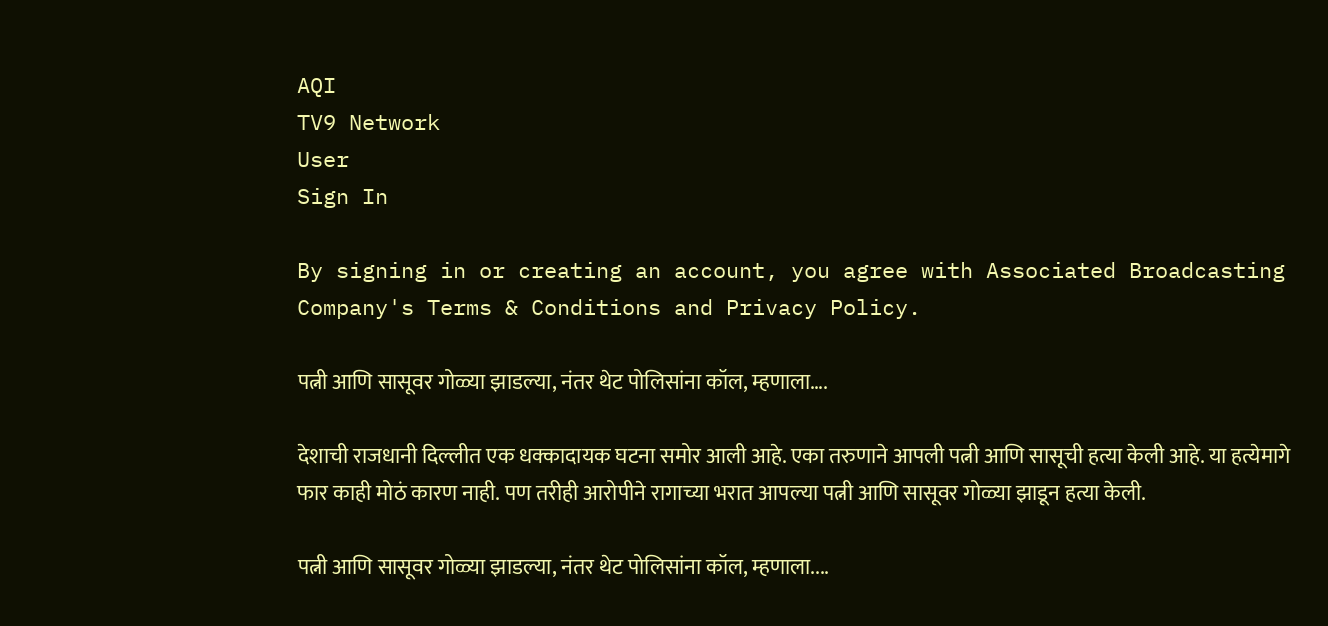AQI
TV9 Network
User
Sign In

By signing in or creating an account, you agree with Associated Broadcasting Company's Terms & Conditions and Privacy Policy.

पत्नी आणि सासूवर गोळ्या झाडल्या, नंतर थेट पोलिसांना कॉल, म्हणाला….

देशाची राजधानी दिल्लीत एक धक्कादायक घटना समोर आली आहे. एका तरुणाने आपली पत्नी आणि सासूची हत्या केली आहे. या हत्येमागे फार काही मोठं कारण नाही. पण तरीही आरोपीने रागाच्या भरात आपल्या पत्नी आणि सासूवर गोळ्या झाडून हत्या केली.

पत्नी आणि सासूवर गोळ्या झाडल्या, नंतर थेट पोलिसांना कॉल, म्हणाला....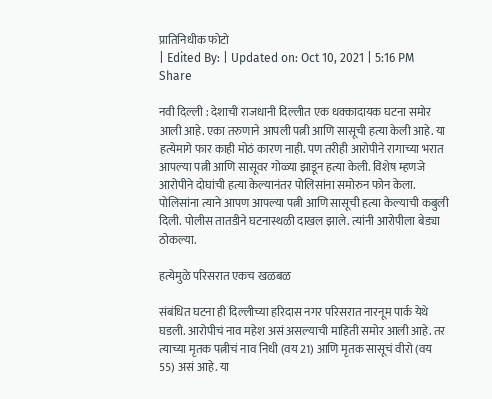प्रातिनिधीक फोटो
| Edited By: | Updated on: Oct 10, 2021 | 5:16 PM
Share

नवी दिल्ली : देशाची राजधानी दिल्लीत एक धक्कादायक घटना समोर आली आहे. एका तरुणाने आपली पत्नी आणि सासूची हत्या केली आहे. या हत्येमागे फार काही मोठं कारण नाही. पण तरीही आरोपीने रागाच्या भरात आपल्या पत्नी आणि सासूवर गोळ्या झाडून हत्या केली. विशेष म्हणजे आरोपीने दोघांची हत्या केल्यानंतर पोलिसांना समोरुन फोन केला. पोलिसांना त्याने आपण आपल्या पत्नी आणि सासूची हत्या केल्याची कबुली दिली. पोलीस तातडीने घटनास्थळी दाखल झाले. त्यांनी आरोपीला बेड्या ठोकल्या.

हत्येमुळे परिसरात एकच खळबळ

संबंधित घटना ही दिल्लीच्या हरिदास नगर परिसरात नारनूम पार्क येथे घडली. आरोपीचं नाव महेश असं असल्याची माहिती समोर आली आहे. तर त्याच्या मृतक पत्नीचं नाव निधी (वय 21) आणि मृतक सासूचं वीरो (वय 55) असं आहे. या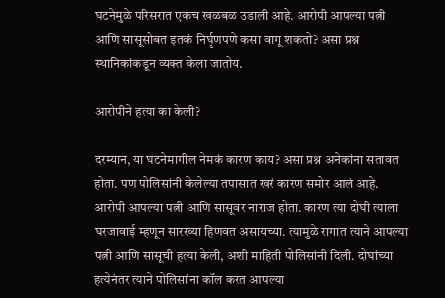घटनेमुळे परिसरात एकच खळबळ उडाली आहे. आरोपी आपल्या पत्नी आणि सासूसोबत इतकं निर्घृणपणे कसा वागू शकतो? असा प्रश्न स्थानिकांकडून व्यक्त केला जातोय.

आरोपीने हत्या का केली?

दरम्यान, या घटनेमागील नेमकं कारण काय? असा प्रश्न अनेकांना सतावत होता. पण पोलिसांनी केलेल्या तपासात खरं कारण समोर आलं आहे. आरोपी आपल्या पत्नी आणि सासूवर नाराज होता. कारण त्या दोघी त्याला घरजावाई म्हणून सारख्या हिणवत असायच्या. त्यामुळे रागात त्याने आपल्या पत्नी आणि सासूची हत्या केली, अशी माहिती पोलिसांनी दिली. दोघांच्या हत्येनंतर त्याने पोलिसांना कॉल करत आपल्या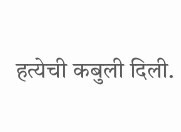हत्येची कबुली दिली.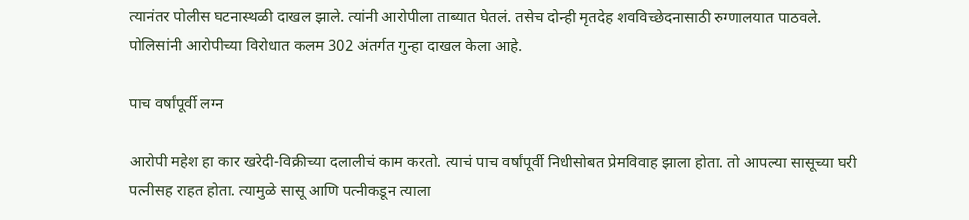त्यानंतर पोलीस घटनास्थळी दाखल झाले. त्यांनी आरोपीला ताब्यात घेतलं. तसेच दोन्ही मृतदेह शवविच्छेदनासाठी रुग्णालयात पाठवले. पोलिसांनी आरोपीच्या विरोधात कलम 302 अंतर्गत गुन्हा दाखल केला आहे.

पाच वर्षांपूर्वी लग्न

आरोपी महेश हा कार खरेदी-विक्रीच्या दलालीचं काम करतो. त्याचं पाच वर्षांपूर्वी निधीसोबत प्रेमविवाह झाला होता. तो आपल्या सासूच्या घरी पत्नीसह राहत होता. त्यामुळे सासू आणि पत्नीकडून त्याला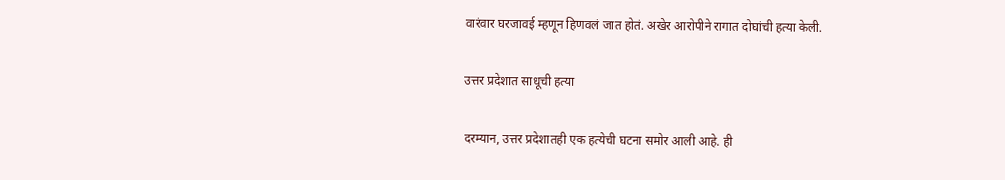वारंवार घरजावई म्हणून हिणवलं जात होतं. अखेर आरोपीने रागात दोघांची हत्या केली.

उत्तर प्रदेशात साधूची हत्या

दरम्यान, उत्तर प्रदेशातही एक हत्येची घटना समोर आली आहे. ही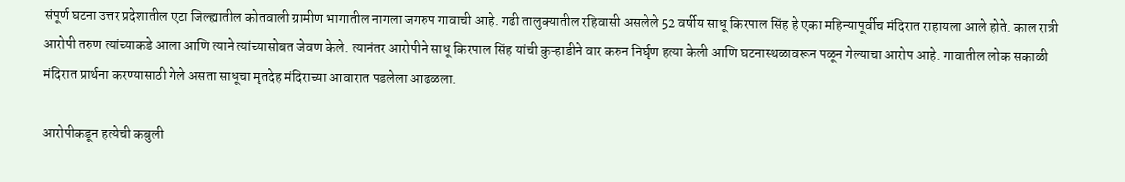संपूर्ण घटना उत्तर प्रदेशातील एटा जिल्ह्यातील कोतवाली ग्रामीण भागातील नागला जगरुप गावाची आहे. गढी तालुक्यातील रहिवासी असलेले 52 वर्षीय साधू किरपाल सिंह हे एका महिन्यापूर्वीच मंदिरात राहायला आले होते. काल रात्री आरोपी तरुण त्यांच्याकडे आला आणि त्याने त्यांच्यासोबत जेवण केले. त्यानंतर आरोपीने साधू किरपाल सिंह यांची कुऱ्हाडीने वार करुन निर्घृण हत्या केली आणि घटनास्थळावरून पळून गेल्याचा आरोप आहे. गावातील लोक सकाळी मंदिरात प्रार्थना करण्यासाठी गेले असता साधूचा मृतदेह मंदिराच्या आवारात पडलेला आढळला.

आरोपीकडून हत्येची कबुली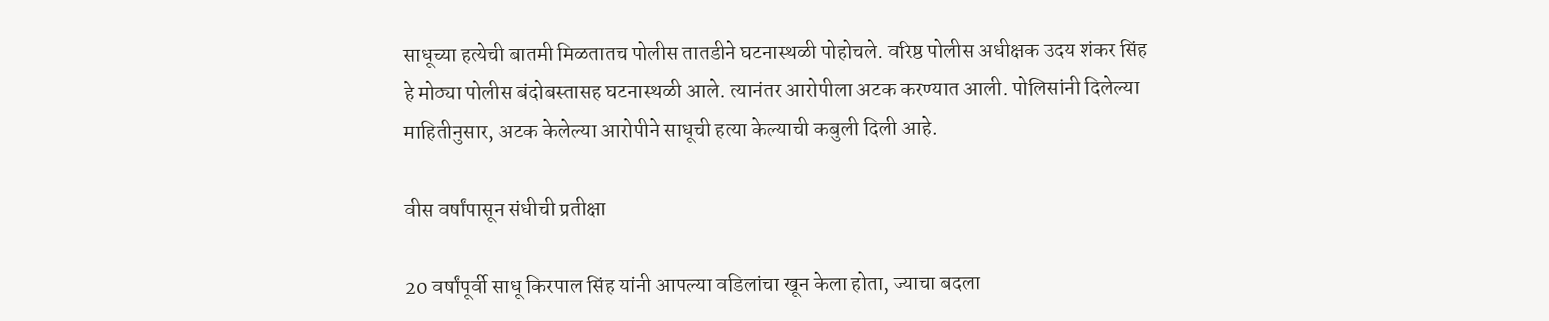साधूच्या हत्येची बातमी मिळतातच पोलीस तातडीने घटनास्थळी पोहोचले. वरिष्ठ पोलीस अधीक्षक उदय शंकर सिंह हे मोठ्या पोलीस बंदोबस्तासह घटनास्थळी आले. त्यानंतर आरोपीला अटक करण्यात आली. पोलिसांनी दिलेल्या माहितीनुसार, अटक केलेल्या आरोपीने साधूची हत्या केल्याची कबुली दिली आहे.

वीस वर्षांपासून संधीची प्रतीक्षा

20 वर्षांपूर्वी साधू किरपाल सिंह यांनी आपल्या वडिलांचा खून केला होता, ज्याचा बदला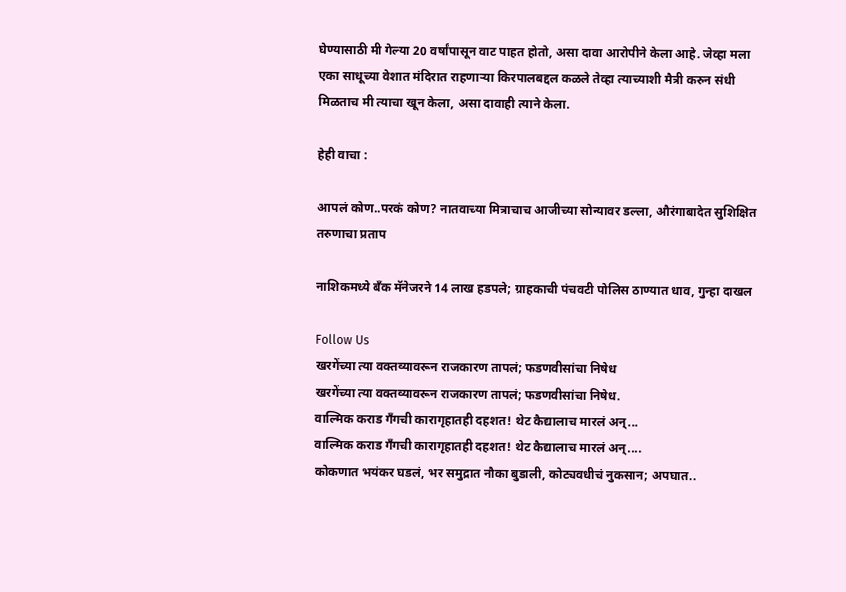घेण्यासाठी मी गेल्या 20 वर्षांपासून वाट पाहत होतो, असा दावा आरोपीने केला आहे. जेव्हा मला एका साधूच्या वेशात मंदिरात राहणाऱ्या किरपालबद्दल कळले तेव्हा त्याच्याशी मैत्री करुन संधी मिळताच मी त्याचा खून केला, असा दावाही त्याने केला.

हेही वाचा :

आपलं कोण..परकं कोण? नातवाच्या मित्राचाच आजीच्या सोन्यावर डल्ला, औरंगाबादेत सुशिक्षित तरुणाचा प्रताप

नाशिकमध्ये बँक मॅनेजरने 14 लाख हडपले; ग्राहकाची पंचवटी पोलिस ठाण्यात धाव, गुन्हा दाखल

Follow Us
खरगेंच्या त्या वक्तव्यावरून राजकारण तापलं; फडणवीसांचा निषेध
खरगेंच्या त्या वक्तव्यावरून राजकारण तापलं; फडणवीसांचा निषेध.
वाल्मिक कराड गँगची कारागृहातही दहशत! थेट कैद्यालाच मारलं अन्...
वाल्मिक कराड गँगची कारागृहातही दहशत! थेट कैद्यालाच मारलं अन्....
कोकणात भयंकर घडलं, भर समुद्रात नौका बुडाली, कोट्यवधीचं नुकसान; अपघात..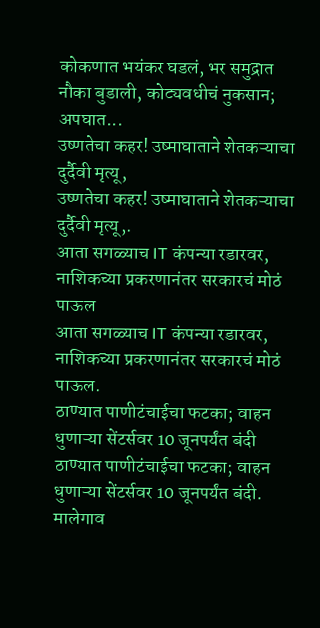कोकणात भयंकर घडलं, भर समुद्रात नौका बुडाली, कोट्यवधीचं नुकसान; अपघात...
उष्णतेचा कहर! उष्माघाताने शेतकऱ्याचा दुर्दैवी मृत्यू,
उष्णतेचा कहर! उष्माघाताने शेतकऱ्याचा दुर्दैवी मृत्यू,.
आता सगळ्याच IT कंपन्या रडारवर, नाशिकच्या प्रकरणानंतर सरकारचं मोठं पाऊल
आता सगळ्याच IT कंपन्या रडारवर, नाशिकच्या प्रकरणानंतर सरकारचं मोठं पाऊल.
ठाण्यात पाणीटंचाईचा फटका; वाहन धुणाऱ्या सेंटर्सवर 10 जूनपर्यंत बंदी
ठाण्यात पाणीटंचाईचा फटका; वाहन धुणाऱ्या सेंटर्सवर 10 जूनपर्यंत बंदी.
मालेगाव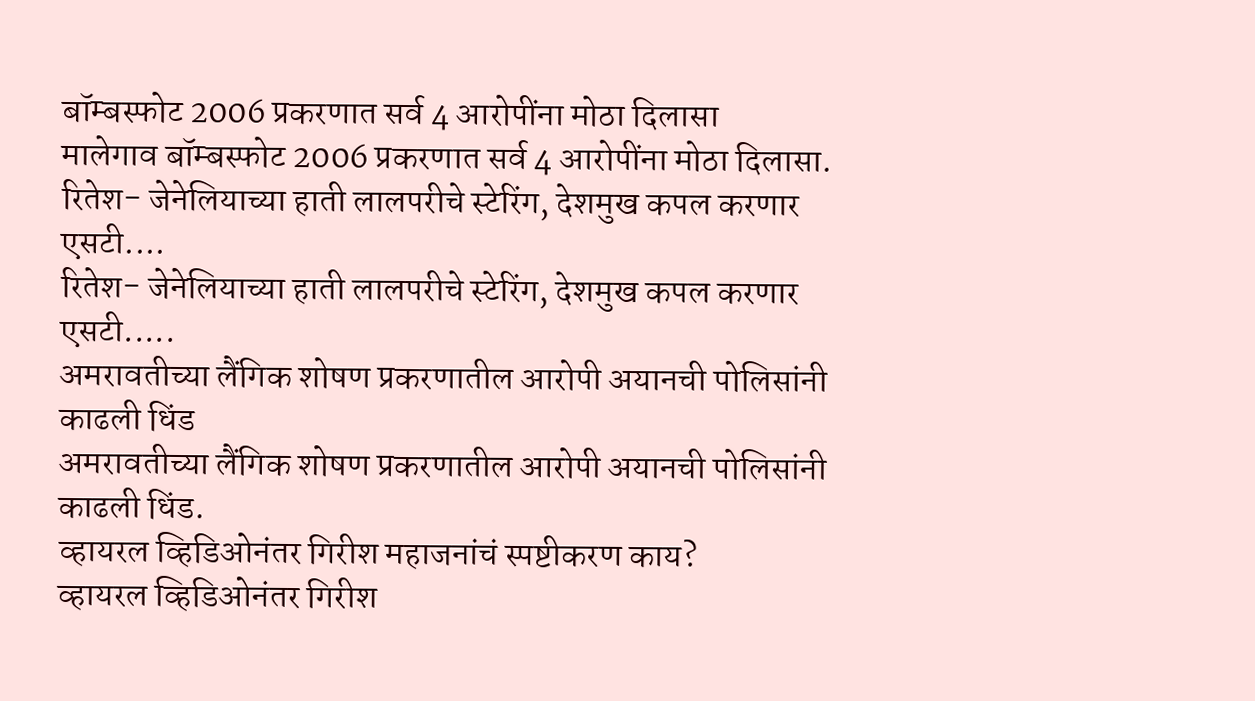बॉम्बस्फोट 2006 प्रकरणात सर्व 4 आरोपींना मोठा दिलासा
मालेगाव बॉम्बस्फोट 2006 प्रकरणात सर्व 4 आरोपींना मोठा दिलासा.
रितेश- जेनेलियाच्या हाती लालपरीचे स्टेरिंग, देशमुख कपल करणार एसटी....
रितेश- जेनेलियाच्या हाती लालपरीचे स्टेरिंग, देशमुख कपल करणार एसटी.....
अमरावतीच्या लैंगिक शोषण प्रकरणातील आरोपी अयानची पोलिसांनी काढली धिंड
अमरावतीच्या लैंगिक शोषण प्रकरणातील आरोपी अयानची पोलिसांनी काढली धिंड.
व्हायरल व्हिडिओनंतर गिरीश महाजनांचं स्पष्टीकरण काय?
व्हायरल व्हिडिओनंतर गिरीश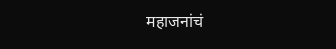महाजनांचं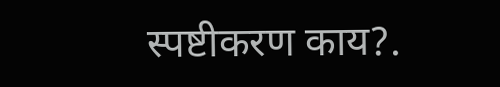स्पष्टीकरण काय?.